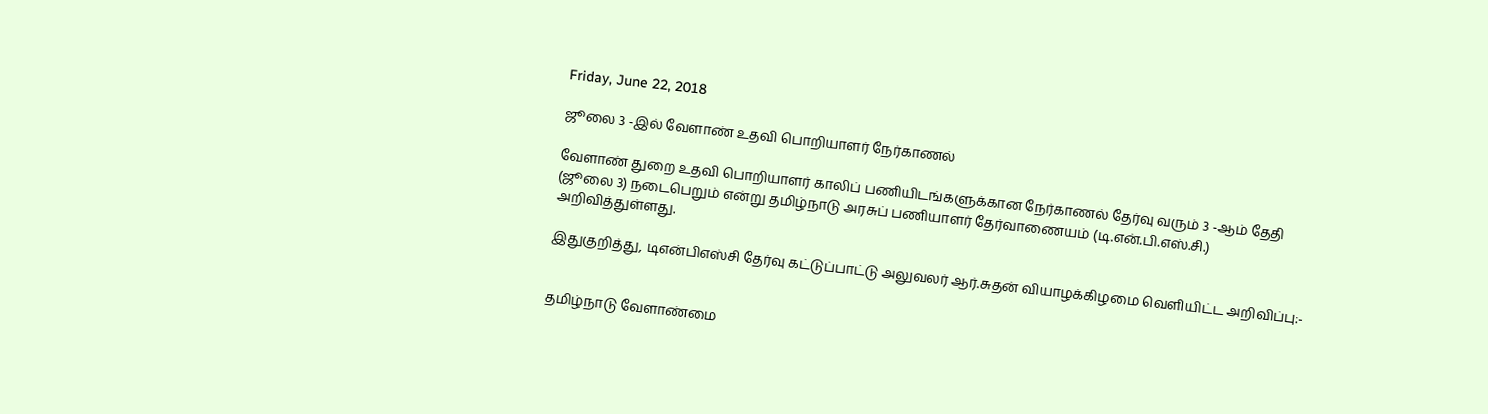Friday, June 22, 2018

ஜூலை 3 -இல் வேளாண் உதவி பொறியாளர் நேர்காணல்

வேளாண் துறை உதவி பொறியாளர் காலிப் பணியிடங்களுக்கான நேர்காணல் தேர்வு வரும் 3 -ஆம் தேதி (ஜூலை 3) நடைபெறும் என்று தமிழ்நாடு அரசுப் பணியாளர் தேர்வாணையம் (டி.என்.பி.எஸ்.சி.) அறிவித்துள்ளது.

இதுகுறித்து, டிஎன்பிஎஸ்சி தேர்வு கட்டுப்பாட்டு அலுவலர் ஆர்.சுதன் வியாழக்கிழமை வெளியிட்ட அறிவிப்பு:-


தமிழ்நாடு வேளாண்மை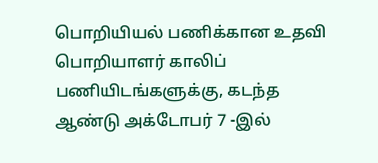பொறியியல் பணிக்கான உதவி பொறியாளர் காலிப் பணியிடங்களுக்கு, கடந்த ஆண்டு அக்டோபர் 7 -இல்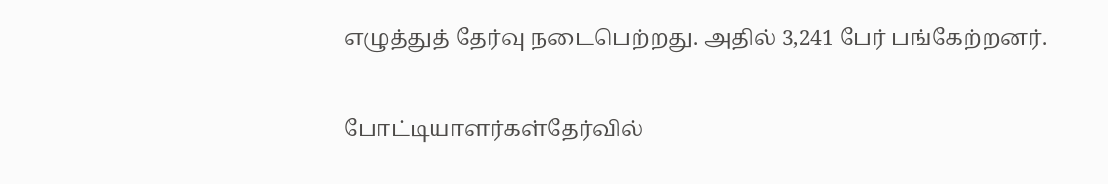எழுத்துத் தேர்வு நடைபெற்றது. அதில் 3,241 பேர் பங்கேற்றனர்.

போட்டியாளர்கள்தேர்வில்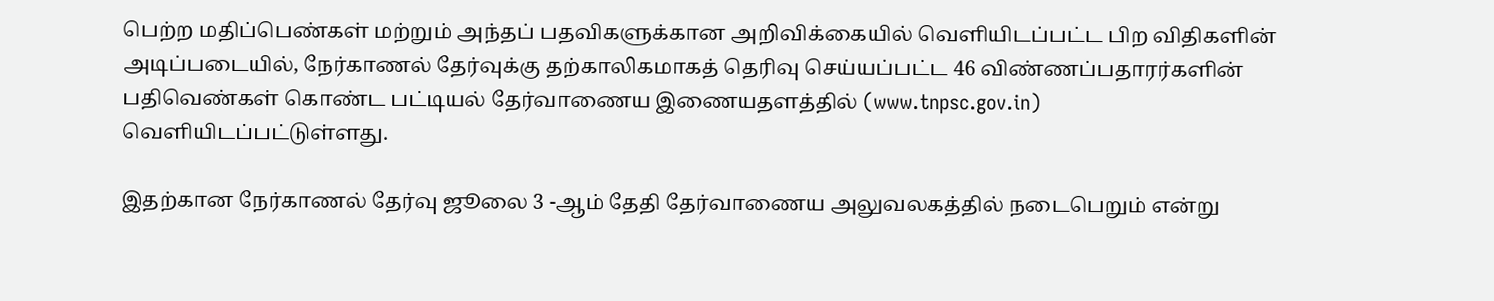பெற்ற மதிப்பெண்கள் மற்றும் அந்தப் பதவிகளுக்கான அறிவிக்கையில் வெளியிடப்பட்ட பிற விதிகளின் அடிப்படையில், நேர்காணல் தேர்வுக்கு தற்காலிகமாகத் தெரிவு செய்யப்பட்ட 46 விண்ணப்பதாரர்களின் பதிவெண்கள் கொண்ட பட்டியல் தேர்வாணைய இணையதளத்தில் (www.tnpsc.gov.in) வெளியிடப்பட்டுள்ளது.

இதற்கான நேர்காணல் தேர்வு ஜூலை 3 -ஆம் தேதி தேர்வாணைய அலுவலகத்தில் நடைபெறும் என்று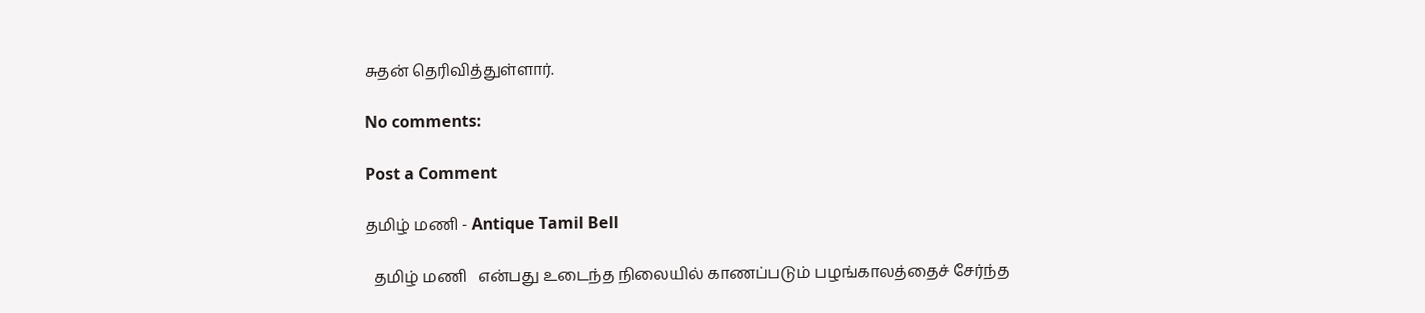சுதன் தெரிவித்துள்ளார்.

No comments:

Post a Comment

தமிழ் மணி - Antique Tamil Bell

  தமிழ் மணி   என்பது உடைந்த நிலையில் காணப்படும் பழங்காலத்தைச் சேர்ந்த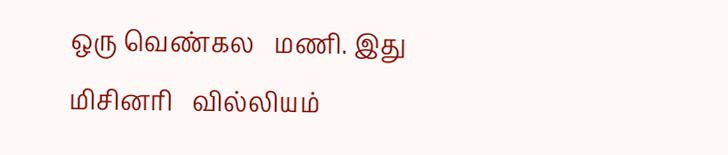ஒரு வெண்கல   மணி. இது மிசினரி   வில்லியம்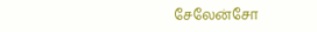சேலேன்சோ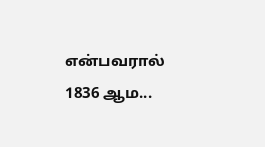என்பவரால் 1836 ஆம...